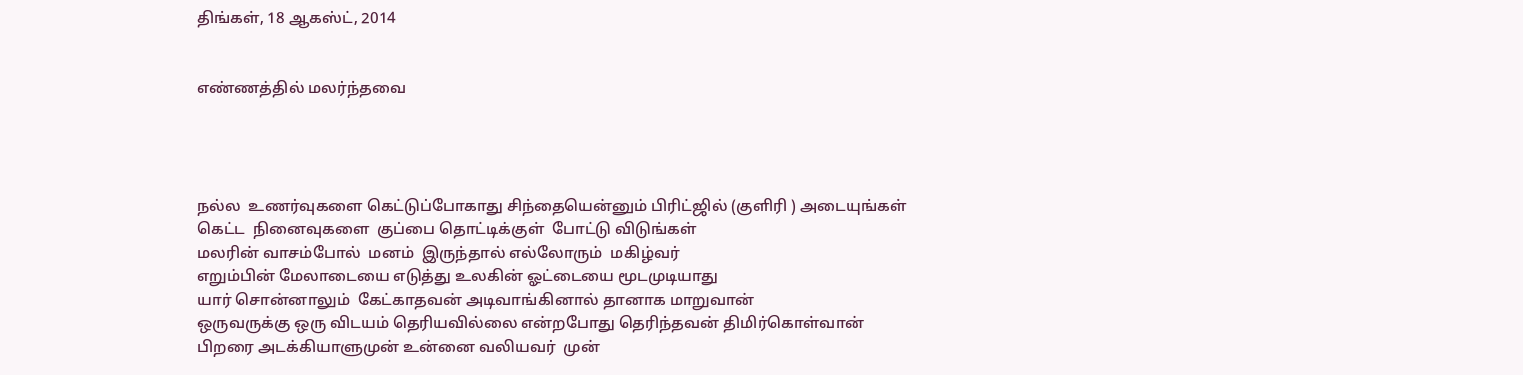திங்கள், 18 ஆகஸ்ட், 2014


எண்ணத்தில் மலர்ந்தவை




நல்ல  உணர்வுகளை கெட்டுப்போகாது சிந்தையென்னும் பிரிட்ஜில் (குளிரி ) அடையுங்கள்
கெட்ட  நினைவுகளை  குப்பை தொட்டிக்குள்  போட்டு விடுங்கள்
மலரின் வாசம்போல்  மனம்  இருந்தால் எல்லோரும்  மகிழ்வர்
எறும்பின் மேலாடையை எடுத்து உலகின் ஓட்டையை மூடமுடியாது
யார் சொன்னாலும்  கேட்காதவன் அடிவாங்கினால் தானாக மாறுவான்
ஒருவருக்கு ஒரு விடயம் தெரியவில்லை என்றபோது தெரிந்தவன் திமிர்கொள்வான்
பிறரை அடக்கியாளுமுன் உன்னை வலியவர்  முன்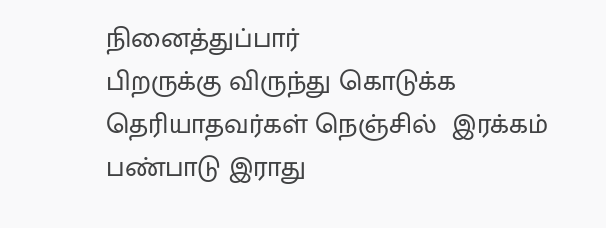நினைத்துப்பார்
பிறருக்கு விருந்து கொடுக்க தெரியாதவர்கள் நெஞ்சில்  இரக்கம் பண்பாடு இராது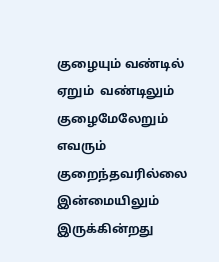குழையும் வண்டில் ஏறும்  வண்டிலும்  குழைமேலேறும்  எவரும் குறைந்தவரில்லை
இன்மையிலும் இருக்கின்றது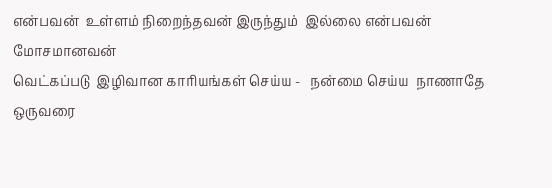என்பவன்  உள்ளம் நிறைந்தவன் இருந்தும்  இல்லை என்பவன் மோசமானவன்
வெட்கப்படு  இழிவான காரியங்கள் செய்ய -   நன்மை செய்ய  நாணாதே
ஒருவரை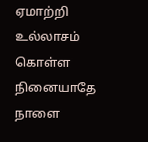ஏமாற்றி  உல்லாசம்  கொள்ள  நினையாதே  நாளை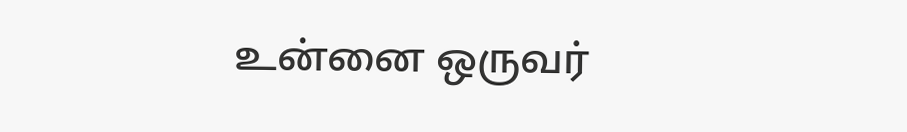உன்னை ஒருவர்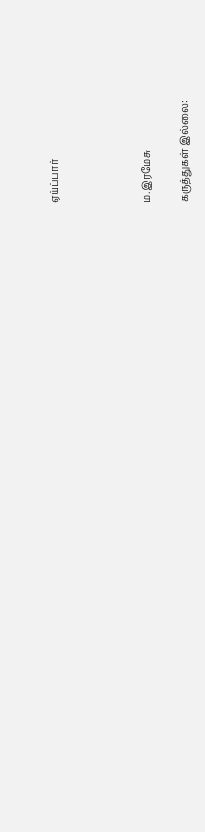ஏய்ப்பார்




ம.இரமேசு

கருத்துகள் இல்லை: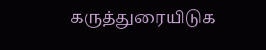கருத்துரையிடுக